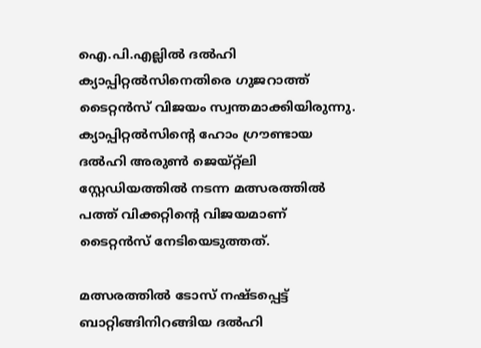ഐ.പി.എല്ലില്‍ ദല്‍ഹി ക്യാപ്പിറ്റല്‍സിനെതിരെ ഗുജറാത്ത് ടൈറ്റന്‍സ് വിജയം സ്വന്തമാക്കിയിരുന്നു. ക്യാപ്പിറ്റല്‍സിന്റെ ഹോം ഗ്രൗണ്ടായ ദല്‍ഹി അരുണ്‍ ജെയ്റ്റ്ലി സ്റ്റേഡിയത്തില്‍ നടന്ന മത്സരത്തില്‍ പത്ത് വിക്കറ്റിന്റെ വിജയമാണ് ടൈറ്റന്‍സ് നേടിയെടുത്തത്.

മത്സരത്തില്‍ ടോസ് നഷ്ടപ്പെട്ട് ബാറ്റിങ്ങിനിറങ്ങിയ ദല്‍ഹി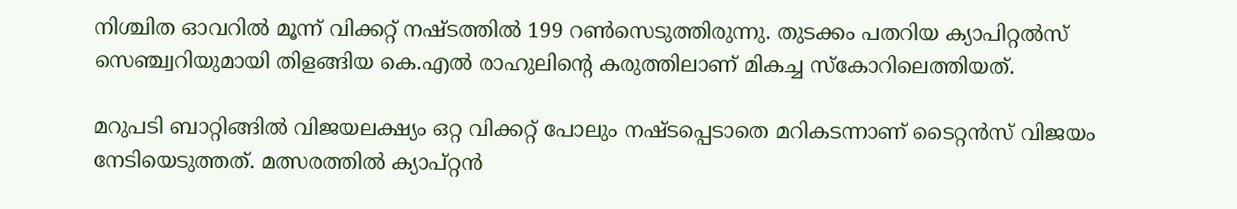നിശ്ചിത ഓവറില്‍ മൂന്ന് വിക്കറ്റ് നഷ്ടത്തില്‍ 199 റണ്‍സെടുത്തിരുന്നു. തുടക്കം പതറിയ ക്യാപിറ്റല്‍സ് സെഞ്ച്വറിയുമായി തിളങ്ങിയ കെ.എല്‍ രാഹുലിന്റെ കരുത്തിലാണ് മികച്ച സ്‌കോറിലെത്തിയത്.

മറുപടി ബാറ്റിങ്ങില്‍ വിജയലക്ഷ്യം ഒറ്റ വിക്കറ്റ് പോലും നഷ്ടപ്പെടാതെ മറികടന്നാണ് ടൈറ്റന്‍സ് വിജയം നേടിയെടുത്തത്. മത്സരത്തില്‍ ക്യാപ്റ്റന്‍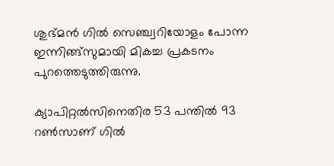ശുഭ്മന്‍ ഗില്‍ സെഞ്ച്വറിയോളം പോന്ന ഇന്നിങ്ങ്‌സുമായി മികച്ച പ്രകടനം പുറത്തെടുത്തിരുന്നു.

ക്യാപിറ്റല്‍സിനെതിര 53 പന്തില്‍ 93 റണ്‍സാണ് ഗില്‍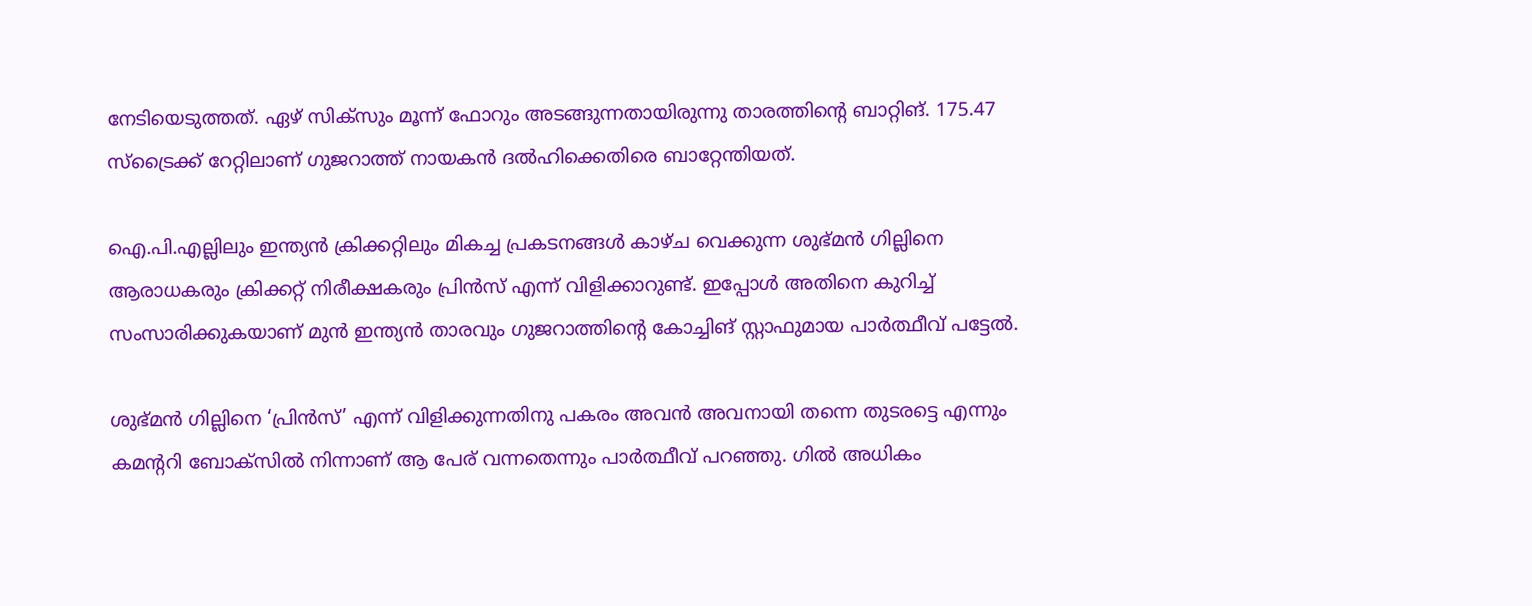നേടിയെടുത്തത്. ഏഴ് സിക്സും മൂന്ന് ഫോറും അടങ്ങുന്നതായിരുന്നു താരത്തിന്റെ ബാറ്റിങ്. 175.47 സ്‌ട്രൈക്ക് റേറ്റിലാണ് ഗുജറാത്ത് നായകന്‍ ദല്‍ഹിക്കെതിരെ ബാറ്റേന്തിയത്.

ഐ.പി.എല്ലിലും ഇന്ത്യന്‍ ക്രിക്കറ്റിലും മികച്ച പ്രകടനങ്ങള്‍ കാഴ്ച വെക്കുന്ന ശുഭ്മന്‍ ഗില്ലിനെ ആരാധകരും ക്രിക്കറ്റ് നിരീക്ഷകരും പ്രിന്‍സ് എന്ന് വിളിക്കാറുണ്ട്. ഇപ്പോള്‍ അതിനെ കുറിച്ച് സംസാരിക്കുകയാണ് മുന്‍ ഇന്ത്യന്‍ താരവും ഗുജറാത്തിന്റെ കോച്ചിങ് സ്റ്റാഫുമായ പാര്‍ത്ഥീവ് പട്ടേല്‍.

ശുഭ്മന്‍ ഗില്ലിനെ ‘പ്രിന്‍സ്’ എന്ന് വിളിക്കുന്നതിനു പകരം അവന്‍ അവനായി തന്നെ തുടരട്ടെ എന്നും കമന്ററി ബോക്‌സില്‍ നിന്നാണ് ആ പേര് വന്നതെന്നും പാര്‍ത്ഥീവ് പറഞ്ഞു. ഗില്‍ അധികം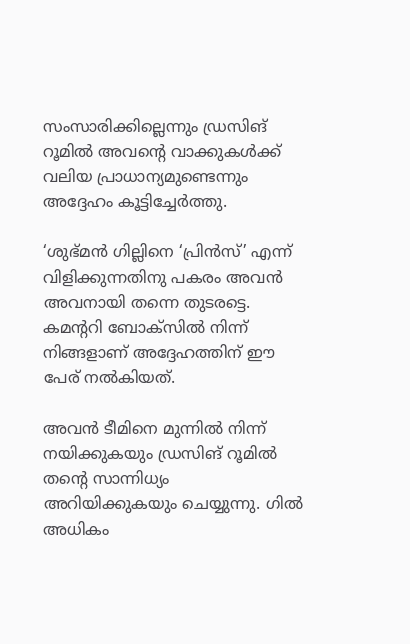സംസാരിക്കില്ലെന്നും ഡ്രസിങ് റൂമില്‍ അവന്റെ വാക്കുകള്‍ക്ക് വലിയ പ്രാധാന്യമുണ്ടെന്നും അദ്ദേഹം കൂട്ടിച്ചേര്‍ത്തു.

‘ശുഭ്മന്‍ ഗില്ലിനെ ‘പ്രിന്‍സ്’ എന്ന് വിളിക്കുന്നതിനു പകരം അവന്‍ അവനായി തന്നെ തുടരട്ടെ. കമന്ററി ബോക്‌സില്‍ നിന്ന് നിങ്ങളാണ് അദ്ദേഹത്തിന് ഈ പേര് നല്‍കിയത്.

അവന്‍ ടീമിനെ മുന്നില്‍ നിന്ന് നയിക്കുകയും ഡ്രസിങ് റൂമില്‍ തന്റെ സാന്നിധ്യം അറിയിക്കുകയും ചെയ്യുന്നു. ഗില്‍ അധികം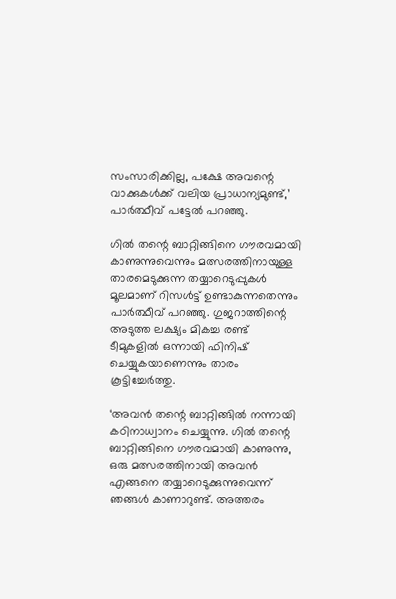സംസാരിക്കില്ല, പക്ഷേ അവന്റെ വാക്കുകള്‍ക്ക് വലിയ പ്രാധാന്യമുണ്ട്,’ പാര്‍ത്ഥീവ് പട്ടേല്‍ പറഞ്ഞു.

ഗില്‍ തന്റെ ബാറ്റിങ്ങിനെ ഗൗരവമായി കാണുന്നുവെന്നും മത്സരത്തിനായുള്ള താരമെടുക്കുന്ന തയ്യാറെടുപ്പുകള്‍ മൂലമാണ് റിസള്‍ട്ട് ഉണ്ടാകുന്നതെന്നും പാര്‍ത്ഥീവ് പറഞ്ഞു. ഗുജറാത്തിന്റെ അടുത്ത ലക്ഷ്യം മികച്ച രണ്ട് ടീമുകളില്‍ ഒന്നായി ഫിനിഷ് ചെയ്യുകയാണെന്നും താരം കൂട്ടിച്ചേര്‍ത്തു.

‘അവന്‍ തന്റെ ബാറ്റിങ്ങില്‍ നന്നായി കഠിനാധ്വാനം ചെയ്യുന്നു. ഗില്‍ തന്റെ ബാറ്റിങ്ങിനെ ഗൗരവമായി കാണുന്നു, ഒരു മത്സരത്തിനായി അവന്‍ എങ്ങനെ തയ്യാറെടുക്കുന്നുവെന്ന് ഞങ്ങള്‍ കാണാറുണ്ട്. അത്തരം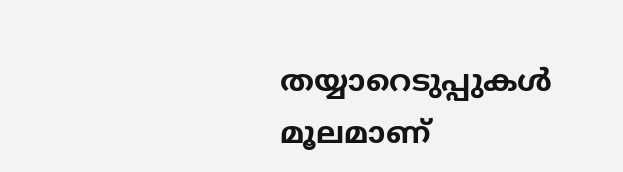തയ്യാറെടുപ്പുകള്‍ മൂലമാണ്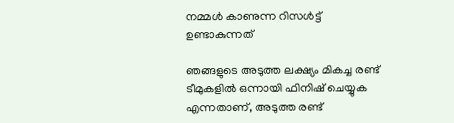നമ്മള്‍ കാണുന്ന റിസള്‍ട്ട് ഉണ്ടാകുന്നത്

ഞങ്ങളുടെ അടുത്ത ലക്ഷ്യം മികച്ച രണ്ട് ടീമുകളില്‍ ഒന്നായി ഫിനിഷ് ചെയ്യുക എന്നതാണ്, അടുത്ത രണ്ട്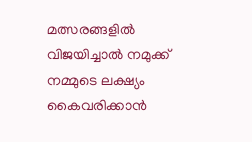മത്സരങ്ങളില്‍ വിജയിച്ചാല്‍ നമുക്ക് നമ്മുടെ ലക്ഷ്യം കൈവരിക്കാന്‍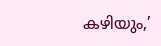കഴിയും,’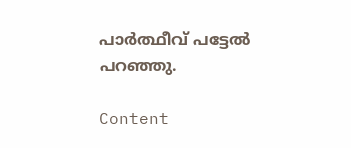പാര്‍ത്ഥീവ് പട്ടേല്‍ പറഞ്ഞു.

Content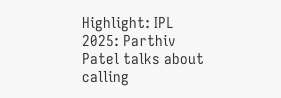Highlight: IPL 2025: Parthiv Patel talks about calling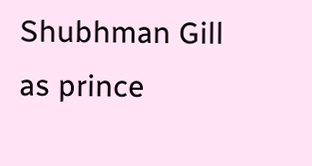Shubhman Gill as prince